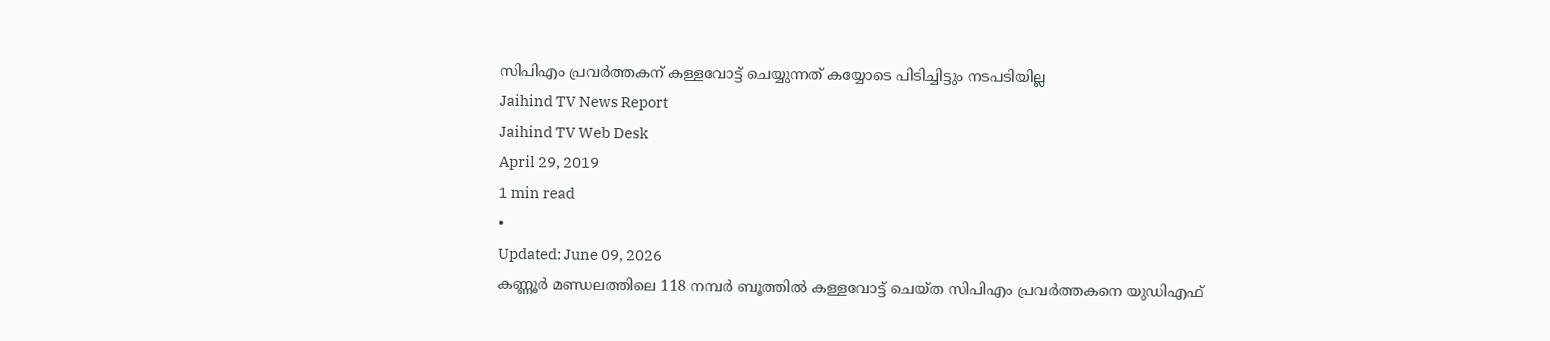സിപിഎം പ്രവർത്തകന് കള്ളവോട്ട് ചെയ്യുന്നത് കയ്യോടെ പിടിച്ചിട്ടും നടപടിയില്ല
Jaihind TV News Report
Jaihind TV Web Desk
April 29, 2019
1 min read
•
Updated: June 09, 2026
കണ്ണൂർ മണ്ഡലത്തിലെ 118 നമ്പർ ബൂത്തിൽ കള്ളവോട്ട് ചെയ്ത സിപിഎം പ്രവർത്തകനെ യുഡിഎഫ്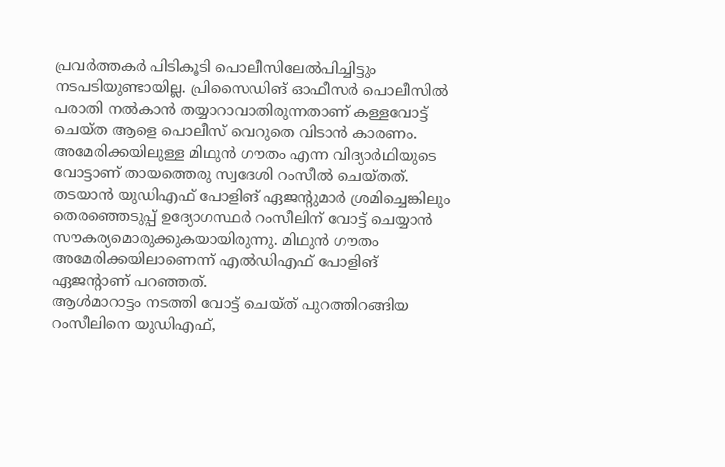പ്രവർത്തകർ പിടികൂടി പൊലീസിലേൽപിച്ചിട്ടും നടപടിയുണ്ടായില്ല. പ്രിസൈഡിങ് ഓഫീസർ പൊലീസിൽ പരാതി നൽകാൻ തയ്യാറാവാതിരുന്നതാണ് കള്ളവോട്ട് ചെയ്ത ആളെ പൊലീസ് വെറുതെ വിടാൻ കാരണം.
അമേരിക്കയിലുള്ള മിഥുൻ ഗൗതം എന്ന വിദ്യാർഥിയുടെ വോട്ടാണ് തായത്തെരു സ്വദേശി റംസീൽ ചെയ്തത്. തടയാൻ യുഡിഎഫ് പോളിങ് ഏജന്റുമാർ ശ്രമിച്ചെങ്കിലും തെരഞ്ഞെടുപ്പ് ഉദ്യോഗസ്ഥർ റംസീലിന് വോട്ട് ചെയ്യാൻ സൗകര്യമൊരുക്കുകയായിരുന്നു. മിഥുൻ ഗൗതം അമേരിക്കയിലാണെന്ന് എൽഡിഎഫ് പോളിങ് ഏജന്റാണ് പറഞ്ഞത്.
ആൾമാറാട്ടം നടത്തി വോട്ട് ചെയ്ത് പുറത്തിറങ്ങിയ റംസീലിനെ യുഡിഎഫ്,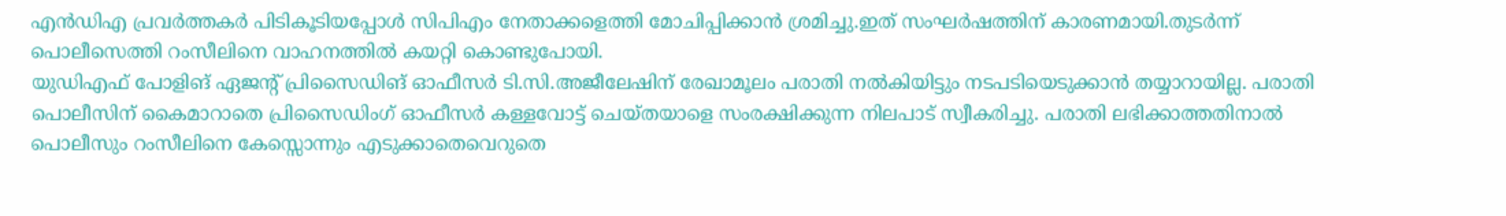എൻഡിഎ പ്രവർത്തകർ പിടികൂടിയപ്പോൾ സിപിഎം നേതാക്കളെത്തി മോചിപ്പിക്കാൻ ശ്രമിച്ചു.ഇത് സംഘർഷത്തിന് കാരണമായി.തുടർന്ന് പൊലീസെത്തി റംസീലിനെ വാഹനത്തിൽ കയറ്റി കൊണ്ടുപോയി.
യുഡിഎഫ് പോളിങ് ഏജന്റ് പ്രിസൈഡിങ് ഓഫീസർ ടി.സി.അജീലേഷിന് രേഖാമൂലം പരാതി നൽകിയിട്ടും നടപടിയെടുക്കാൻ തയ്യാറായില്ല. പരാതി പൊലീസിന് കൈമാറാതെ പ്രിസൈഡിംഗ് ഓഫീസർ കള്ളവോട്ട് ചെയ്തയാളെ സംരക്ഷിക്കുന്ന നിലപാട് സ്വീകരിച്ചു. പരാതി ലഭിക്കാത്തതിനാൽ പൊലീസും റംസീലിനെ കേസ്സൊന്നും എടുക്കാതെവെറുതെ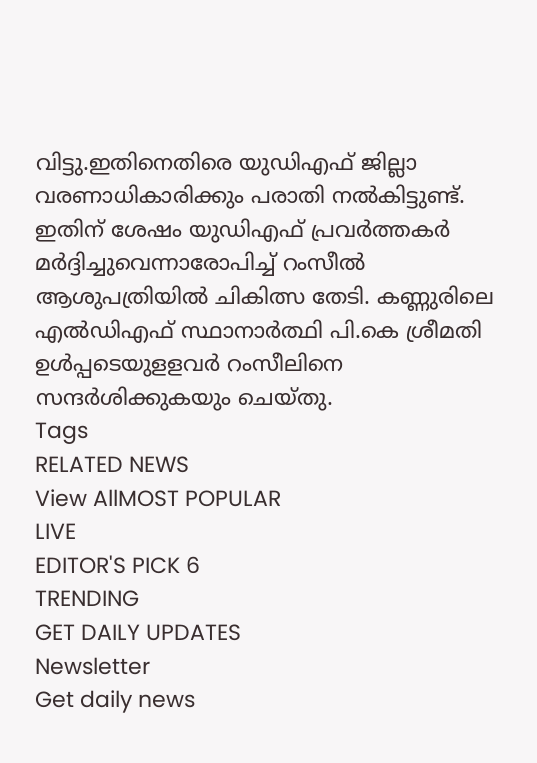വിട്ടു.ഇതിനെതിരെ യുഡിഎഫ് ജില്ലാ വരണാധികാരിക്കും പരാതി നൽകിട്ടുണ്ട്. ഇതിന് ശേഷം യുഡിഎഫ് പ്രവർത്തകർ മർദ്ദിച്ചുവെന്നാരോപിച്ച് റംസീൽ ആശുപത്രിയിൽ ചികിത്സ തേടി. കണ്ണുരിലെ എൽഡിഎഫ് സ്ഥാനാർത്ഥി പി.കെ ശ്രീമതി ഉൾപ്പടെയുളളവർ റംസീലിനെ സന്ദർശിക്കുകയും ചെയ്തു.
Tags
RELATED NEWS
View AllMOST POPULAR
LIVE
EDITOR'S PICK 6
TRENDING
GET DAILY UPDATES
Newsletter
Get daily news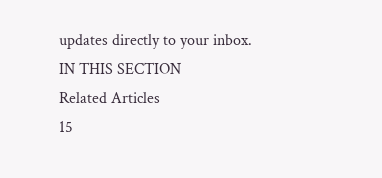updates directly to your inbox.
IN THIS SECTION
Related Articles
15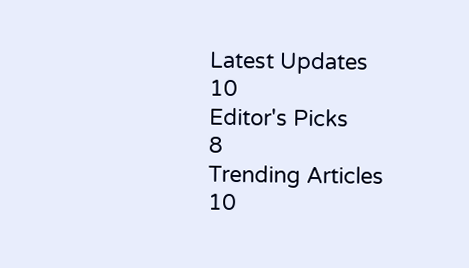Latest Updates
10
Editor's Picks
8
Trending Articles
10